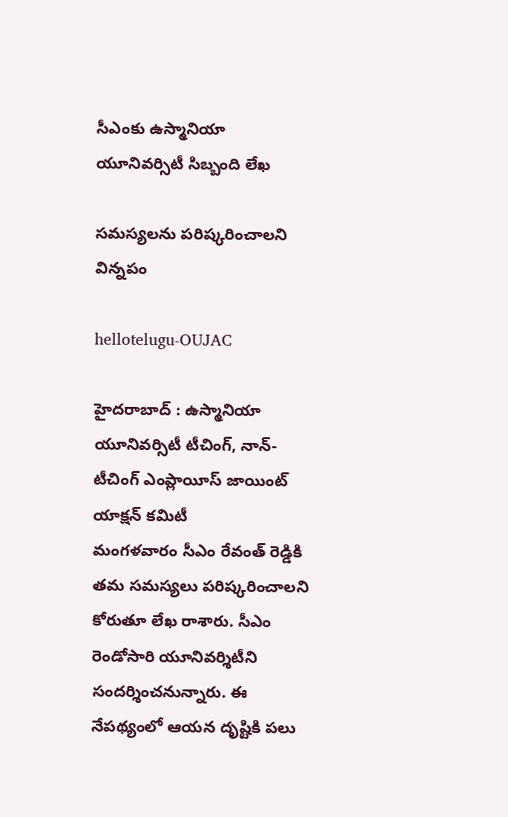సీఎంకు ఉస్మానియా యూనివర్సిటీ సిబ్బంది లేఖ

స‌మ‌స్య‌ల‌ను ప‌రిష్క‌రించాల‌ని విన్న‌పం

hellotelugu-OUJAC

హైద‌రాబాద్ : ఉస్మానియా యూనివర్సిటీ టీచింగ్, నాన్-టీచింగ్ ఎంప్లాయీస్ జాయింట్ యాక్షన్ కమిటీ
మంగ‌ళ‌వారం సీఎం రేవంత్ రెడ్డికి త‌మ స‌మ‌స్య‌లు ప‌రిష్క‌రించాల‌ని కోరుతూ లేఖ రాశారు. సీఎం రెండోసారి యూనివ‌ర్శిటీని సంద‌ర్శించ‌నున్నారు. ఈ నేప‌థ్యంలో ఆయ‌న దృష్టికి ప‌లు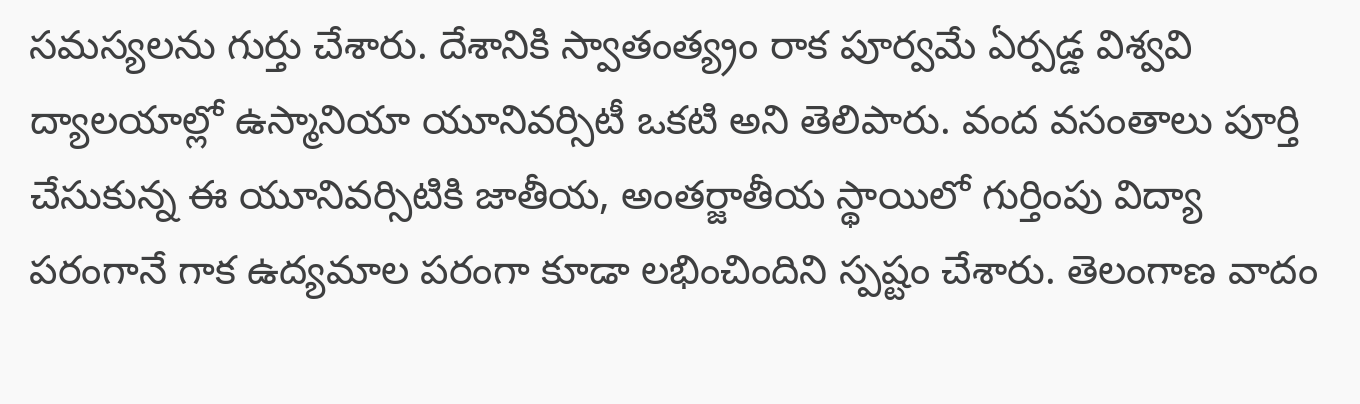స‌మ‌స్య‌ల‌ను గుర్తు చేశారు. దేశానికి స్వాతంత్య్రం రాక పూర్వమే ఏర్పడ్డ విశ్వవి ద్యాలయాల్లో ఉస్మానియా యూనివర్సిటీ ఒకటి అని తెలిపారు. వంద వసంతాలు పూర్తి చేసుకున్న ఈ యూనివర్సిటికి జాతీయ, అంతర్జాతీయ స్థాయిలో గుర్తింపు విద్యా పరంగానే గాక ఉద్యమాల పరంగా కూడా లభించిందిని స్ప‌ష్టం చేశారు. తెలంగాణ వాదం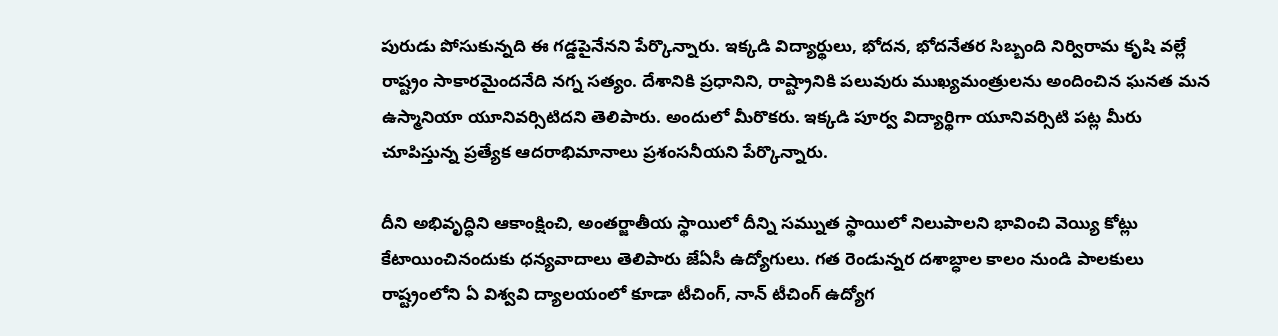పురుడు పోసుకున్నది ఈ గడ్డపైనేన‌ని పేర్కొన్నారు. ఇక్కడి విద్యార్థులు, భోదన, భోదనేతర సిబ్బంది నిర్విరామ కృషి వల్లే రాష్ట్రం సాకారమైందనేది నగ్న సత్యం. దేశానికి ప్రధానిని, రాష్ట్రానికి పలువురు ముఖ్యమంత్రులను అందించిన ఘనత మన ఉస్మానియా యూనివర్సిటిదని తెలిపారు. అందులో మీరొకరు. ఇక్కడి పూర్వ విద్యార్థిగా యూనివర్సిటి పట్ల మీరు చూపిస్తున్న ప్రత్యేక ఆదరాభిమానాలు ప్రశంసనీయని పేర్కొన్నారు.

దీని అభివృద్ధిని ఆకాంక్షించి, అంతర్జాతీయ స్థాయిలో దీన్ని సమ్నుత స్థాయిలో నిలుపాలని భావించి వెయ్యి కోట్లు కేటాయించినందుకు ధ‌న్య‌వాదాలు తెలిపారు జేఏసీ ఉద్యోగులు. గత రెండున్నర దశాబ్ధాల కాలం నుండి పాలకులు రాష్ట్రంలోని ఏ విశ్వవి ద్యాలయంలో కూడా టీచింగ్, నాన్ టీచింగ్ ఉద్యోగ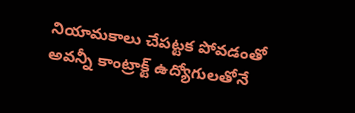నియామకాలు చేపట్టక పోవడంతో అవన్నీ కాంట్రాక్ట్ ఉద్యోగులతోనే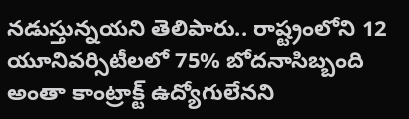నడుస్తున్నయని తెలిపారు.. రాష్ట్రంలోని 12 యూనివర్సిటీలలో 75% బోదనాసిబ్బంది అంతా కాంట్రాక్ట్ ఉద్యోగులేన‌ని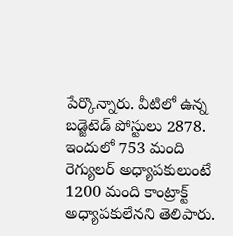పేర్కొన్నారు. వీటిలో ఉన్న బడ్జెటెడ్ పోస్టులు 2878. ఇందులో 753 మంది రెగ్యులర్ అధ్యాపకులుంటే 1200 మంది కాంట్రాక్ట్ అధ్యాపకులేన‌ని తెలిపారు.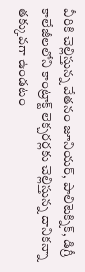వీరికి చెల్లిస్తున్న వేతనం జూనియర్, పాలిటెక్నిక్, డిగ్రీ కాలేజీలలోని కాంట్రాక్ట్ లెక్చరర్లకు చెల్లిస్తున్న దానికన్నా తక్కువగా ఉండటం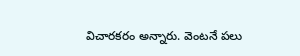విచారకరం అన్నారు. వెంట‌నే ప‌లు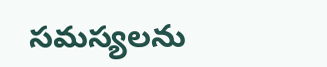స‌మ‌స్య‌ల‌ను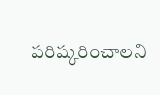ప‌రిష్క‌రించాల‌ని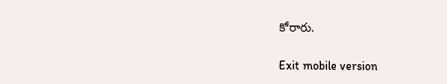కోరారు.

Exit mobile version